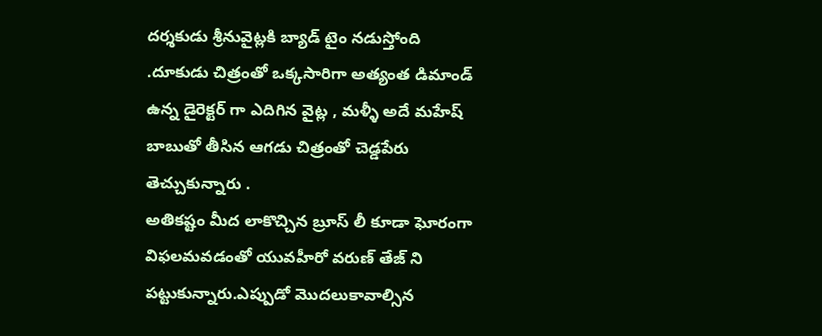దర్శకుడు శ్రీనువైట్లకి బ్యాడ్ టైం నడుస్తోంది .దూకుడు చిత్రంతో ఒక్కసారిగా అత్యంత డిమాండ్ ఉన్న డైరెక్టర్ గా ఎదిగిన వైట్ల , మళ్ళీ అదే మహేష్ బాబుతో తీసిన ఆగడు చిత్రంతో చెడ్డపేరు తెచ్చుకున్నారు .
అతికష్టం మీద లాకొచ్చిన బ్రూస్ లీ కూడా ఘోరంగా విఫలమవడంతో యువహీరో వరుణ్ తేజ్ ని పట్టుకున్నారు.ఎప్పుడో మొదలుకావాల్సిన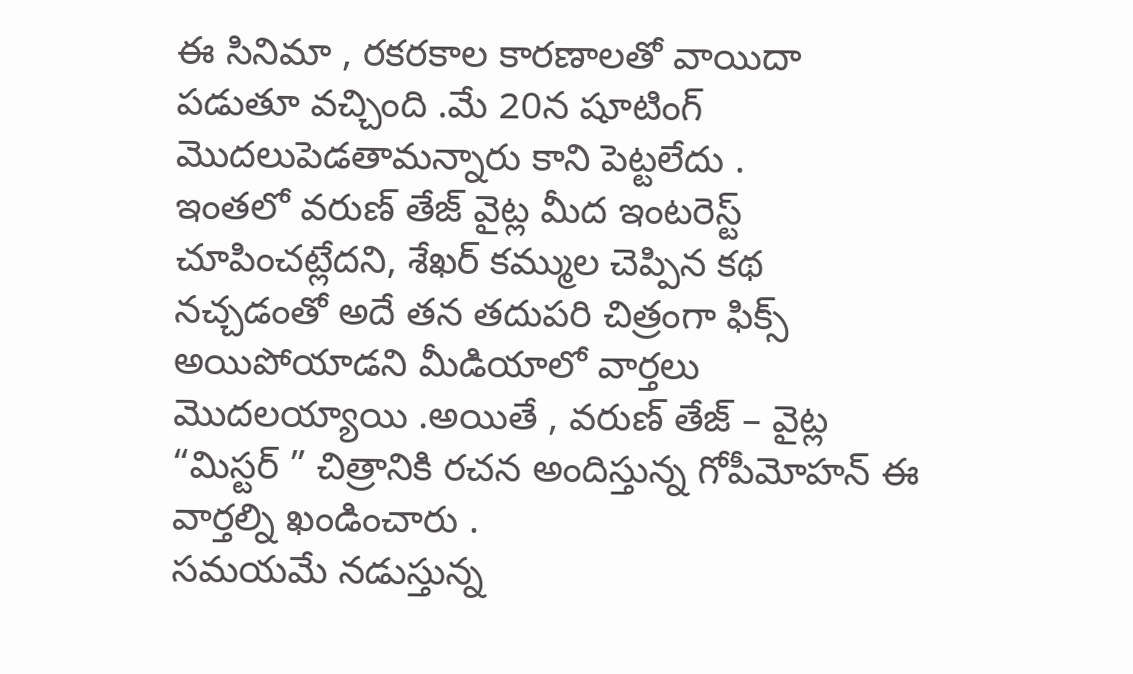ఈ సినిమా , రకరకాల కారణాలతో వాయిదా పడుతూ వచ్చింది .మే 20న షూటింగ్ మొదలుపెడతామన్నారు కాని పెట్టలేదు .
ఇంతలో వరుణ్ తేజ్ వైట్ల మీద ఇంటరెస్ట్ చూపించట్లేదని, శేఖర్ కమ్ముల చెప్పిన కథ నచ్చడంతో అదే తన తదుపరి చిత్రంగా ఫిక్స్ అయిపోయాడని మీడియాలో వార్తలు మొదలయ్యాయి .అయితే , వరుణ్ తేజ్ – వైట్ల “మిస్టర్ ” చిత్రానికి రచన అందిస్తున్న గోపీమోహన్ ఈ వార్తల్ని ఖండించారు .
సమయమే నడుస్తున్న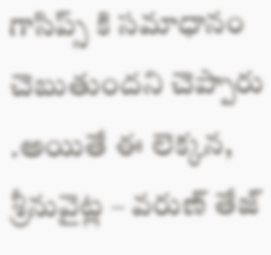గాసిప్స్ కి సమాధానం చెబుతుందని చెప్పారు .అయితే ఈ లెక్కన, శ్రీనువైట్ల – వరుణ్ తేజ్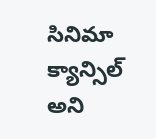సినిమా క్యాన్సిల్ అని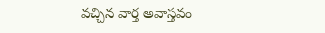వచ్చిన వార్త అవాస్తవం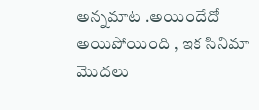అన్నమాట .అయిందేదో అయిపోయింది , ఇక సినిమా మొదలు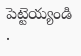పెట్టెయ్యండి .